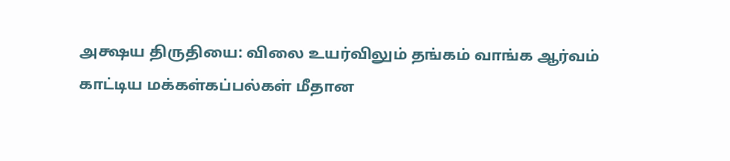அக்ஷய திருதியை: விலை உயர்விலும் தங்கம் வாங்க ஆர்வம் காட்டிய மக்கள்கப்பல்கள் மீதான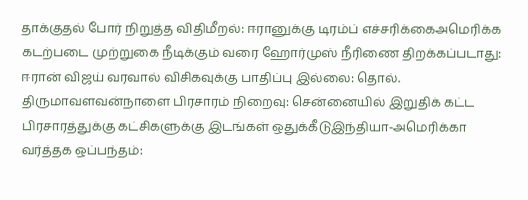தாக்குதல் போர் நிறுத்த விதிமீறல்: ஈரானுக்கு டிரம்ப் எச்சரிக்கைஅமெரிக்க கடற்படை முற்றுகை நீடிக்கும் வரை ஹோர்முஸ் நீரிணை திறக்கப்படாது: ஈரான் விஜய் வரவால் விசிகவுக்கு பாதிப்பு இல்லை: தொல். திருமாவளவன்நாளை பிரசாரம் நிறைவு: சென்னையில் இறுதிக் கட்ட பிரசாரத்துக்கு கட்சிகளுக்கு இடங்கள் ஒதுக்கீடுஇந்தியா-அமெரிக்கா வர்த்தக ஒப்பந்தம்: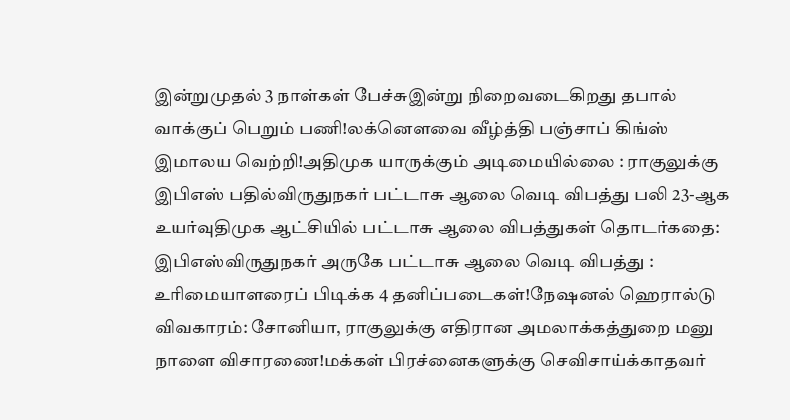இன்றுமுதல் 3 நாள்கள் பேச்சுஇன்று நிறைவடைகிறது தபால் வாக்குப் பெறும் பணி!லக்னௌவை வீழ்த்தி பஞ்சாப் கிங்ஸ் இமாலய வெற்றி!அதிமுக யாருக்கும் அடிமையில்லை : ராகுலுக்கு இபிஎஸ் பதில்விருதுநகர் பட்டாசு ஆலை வெடி விபத்து பலி 23-ஆக உயர்வுதிமுக ஆட்சியில் பட்டாசு ஆலை விபத்துகள் தொடர்கதை: இபிஎஸ்விருதுநகர் அருகே பட்டாசு ஆலை வெடி விபத்து : உரிமையாளரைப் பிடிக்க 4 தனிப்படைகள்!நேஷனல் ஹெரால்டு விவகாரம்: சோனியா, ராகுலுக்கு எதிரான அமலாக்கத்துறை மனு நாளை விசாரணை!மக்கள் பிரச்னைகளுக்கு செவிசாய்க்காதவர்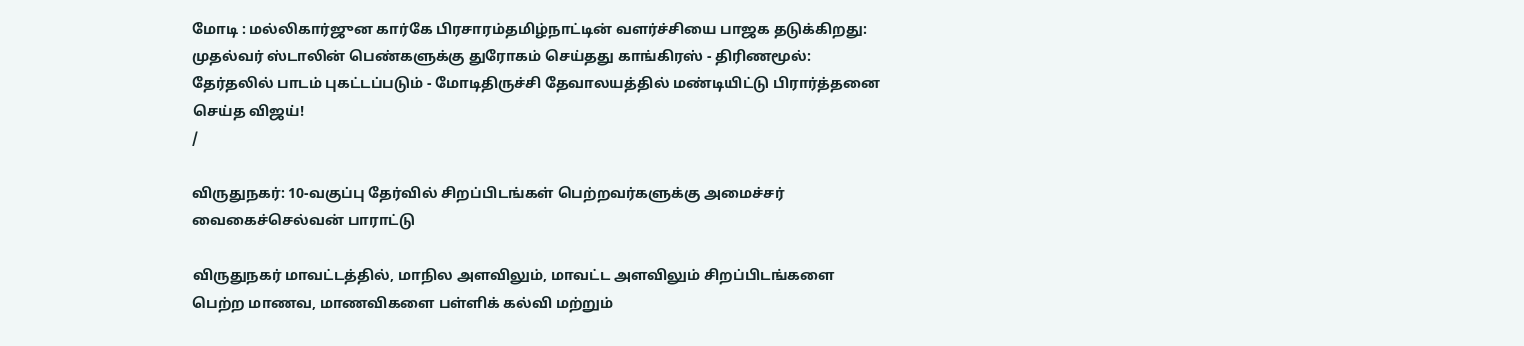மோடி : மல்லிகார்ஜுன கார்கே பிரசாரம்தமிழ்நாட்டின் வளர்ச்சியை பாஜக தடுக்கிறது: முதல்வர் ஸ்டாலின் பெண்களுக்கு துரோகம் செய்தது காங்கிரஸ் - திரிணமூல்: தேர்தலில் பாடம் புகட்டப்படும் - மோடிதிருச்சி தேவாலயத்தில் மண்டியிட்டு பிரார்த்தனை செய்த விஜய்!
/

விருதுநகர்: 10-வகுப்பு தேர்வில் சிறப்பிடங்கள் பெற்றவர்களுக்கு அமைச்சர் வைகைச்செல்வன் பாராட்டு

விருதுநகர் மாவட்டத்தில், மாநில அளவிலும், மாவட்ட அளவிலும் சிறப்பிடங்களை பெற்ற மாணவ, மாணவிகளை பள்ளிக் கல்வி மற்றும்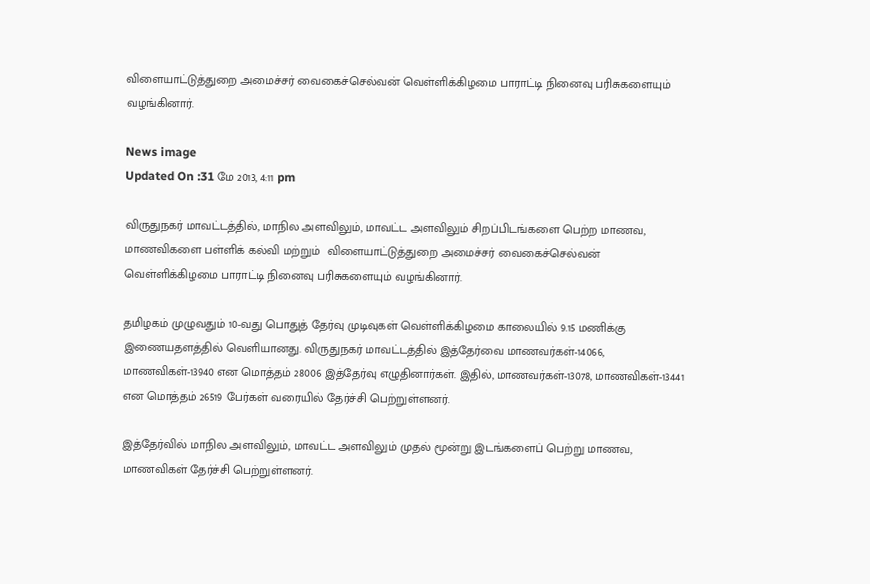விளையாட்டுத்துறை அமைச்சர் வைகைச்செல்வன் வெள்ளிக்கிழமை பாராட்டி நினைவு பரிசுகளையும் வழங்கினார்.

News image
Updated On :31 மே 2013, 4:11 pm

விருதுநகர் மாவட்டத்தில், மாநில அளவிலும், மாவட்ட அளவிலும் சிறப்பிடங்களை பெற்ற மாணவ, மாணவிகளை பள்ளிக் கல்வி மற்றும்  விளையாட்டுத்துறை அமைச்சர் வைகைச்செல்வன் வெள்ளிக்கிழமை பாராட்டி நினைவு பரிசுகளையும் வழங்கினார்.

தமிழகம் முழுவதும் 10-வது பொதுத் தேர்வு முடிவுகள் வெள்ளிக்கிழமை காலையில் 9.15 மணிக்கு இணையதளத்தில் வெளியானது. விருதுநகர் மாவட்டத்தில் இத்தேர்வை மாணவர்கள்-14066, மாணவிகள்-13940 என மொத்தம் 28006 இத்தேர்வு எழுதினார்கள். இதில், மாணவர்கள்-13078, மாணவிகள்-13441 என மொத்தம் 26519 பேர்கள் வரையில் தேர்ச்சி பெற்றுள்ளனர்.

இத்தேர்வில் மாநில அளவிலும், மாவட்ட அளவிலும் முதல் மூன்று இடங்களைப் பெற்று மாணவ, மாணவிகள் தேர்ச்சி பெற்றுள்ளனர்.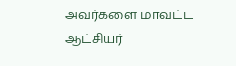அவர்களை மாவட்ட ஆட்சியர்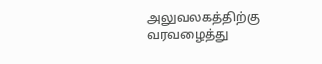அலுவலகத்திற்கு வரவழைத்து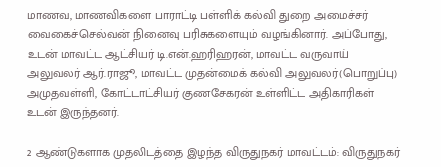மாணவ, மாணவிகளை பாராட்டி பள்ளிக் கல்வி துறை அமைச்சர் வைகைச்செல்வன் நினைவு பரிசுகளையும் வழங்கினார். அப்போது, உடன் மாவட்ட ஆட்சியர் டி.என்.ஹரிஹரன், மாவட்ட வருவாய் அலுவலர் ஆர்.ராஜூ, மாவட்ட முதன்மைக் கல்வி அலுவலர்(பொறுப்பு) அமுதவள்ளி, கோட்டாட்சியர் குணசேகரன் உள்ளிட்ட அதிகாரிகள் உடன் இருந்தனர்.

2 ஆண்டுகளாக முதலிடத்தை இழந்த விருதுநகர் மாவட்டம்: விருதுநகர்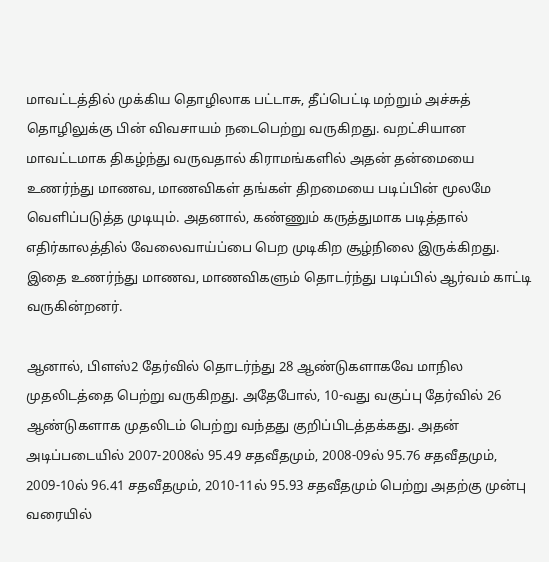மாவட்டத்தில் முக்கிய தொழிலாக பட்டாசு, தீப்பெட்டி மற்றும் அச்சுத் தொழிலுக்கு பின் விவசாயம் நடைபெற்று வருகிறது. வறட்சியான மாவட்டமாக திகழ்ந்து வருவதால் கிராமங்களில் அதன் தன்மையை உணர்ந்து மாணவ, மாணவிகள் தங்கள் திறமையை படிப்பின் மூலமே வெளிப்படுத்த முடியும். அதனால், கண்ணும் கருத்துமாக படித்தால் எதிர்காலத்தில் வேலைவாய்ப்பை பெற முடிகிற சூழ்நிலை இருக்கிறது. இதை உணர்ந்து மாணவ, மாணவிகளும் தொடர்ந்து படிப்பில் ஆர்வம் காட்டி வருகின்றனர்.

ஆனால், பிளஸ்2 தேர்வில் தொடர்ந்து 28 ஆண்டுகளாகவே மாநில முதலிடத்தை பெற்று வருகிறது. அதேபோல், 10-வது வகுப்பு தேர்வில் 26 ஆண்டுகளாக முதலிடம் பெற்று வந்தது குறிப்பிடத்தக்கது. அதன் அடிப்படையில் 2007-2008ல் 95.49 சதவீதமும், 2008-09ல் 95.76 சதவீதமும், 2009-10ல் 96.41 சதவீதமும், 2010-11ல் 95.93 சதவீதமும் பெற்று அதற்கு முன்பு வரையில்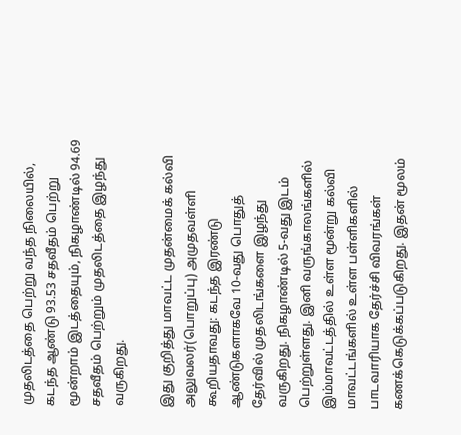முதலிடத்தை பெற்று வந்த நிலையில், கடந்த ஆண்டு 93.53 சதவீதம் பெற்று மூன்றாம் இடத்தையும், நிகழாண்டில் 94.69 சதவீதம் பெற்றும் முதலிடத்தை இழந்து வருகிறது.

இது குறித்து மாவட்ட முதன்மைக் கல்வி அலுவலர்(பொறுப்பு) அமுதவள்ளி கூறியதாவது: கடந்த இரண்டு ஆண்டுகளாகவே 10-வது பொதுத் தேர்வில் முதலிடங்களை இழந்து வருகிறது. நிகழாண்டில் 5-வது இடம் பெற்றுள்ளது. இனி வருங்காலங்களில் இம்மாவட்டத்தில் உள்ள மூன்று கல்வி மாவட்டங்களில் உள்ள பள்ளிகளில் பாடவாரியாக தேர்ச்சி விவரங்கள் கணக்கெடுக்கப்படுகிறது. இதன் மூலம்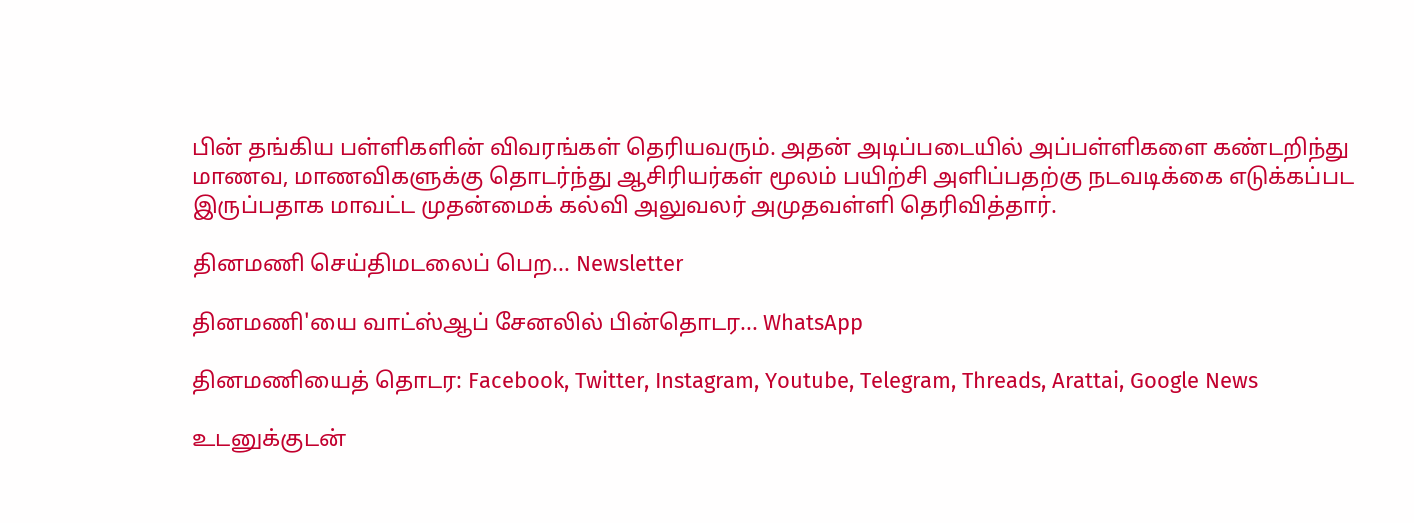பின் தங்கிய பள்ளிகளின் விவரங்கள் தெரியவரும். அதன் அடிப்படையில் அப்பள்ளிகளை கண்டறிந்து மாணவ, மாணவிகளுக்கு தொடர்ந்து ஆசிரியர்கள் மூலம் பயிற்சி அளிப்பதற்கு நடவடிக்கை எடுக்கப்பட இருப்பதாக மாவட்ட முதன்மைக் கல்வி அலுவலர் அமுதவள்ளி தெரிவித்தார்.

தினமணி செய்திமடலைப் பெற... Newsletter

தினமணி'யை வாட்ஸ்ஆப் சேனலில் பின்தொடர... WhatsApp

தினமணியைத் தொடர: Facebook, Twitter, Instagram, Youtube, Telegram, Threads, Arattai, Google News

உடனுக்குடன்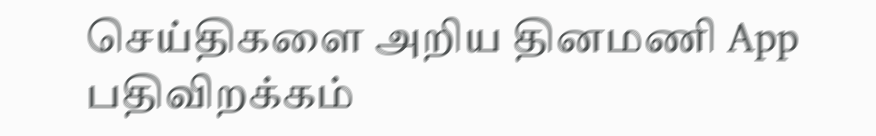செய்திகளை அறிய தினமணி App பதிவிறக்கம்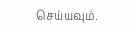செய்யவும்.